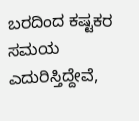ಬರದಿಂದ ಕಷ್ಟಕರ ಸಮಯ ಎದುರಿಸ್ತಿದ್ದೇವೆ,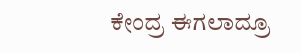ಕೇಂದ್ರ ಈಗಲಾದ್ರೂ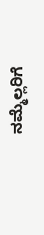ನಮ್ಮೆಲ್ಲರಿಗೆ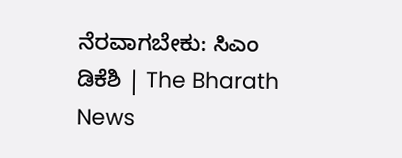ನೆರವಾಗಬೇಕು: ಸಿಎಂ ಡಿಕೆಶಿ | The Bharath News